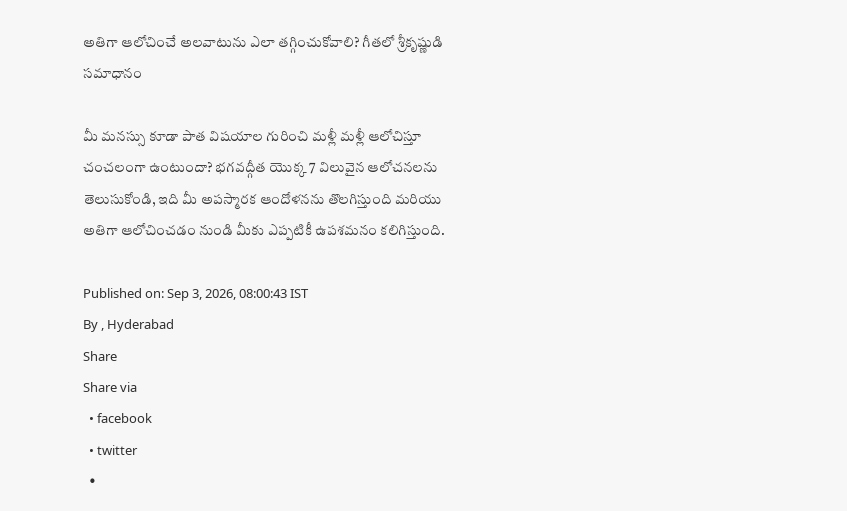అతిగా ఆలోచించే అలవాటును ఎలా తగ్గించుకోవాలి? గీతలో శ్రీకృష్ణుడి సమాధానం

మీ మనస్సు కూడా పాత విషయాల గురించి మళ్లీ మళ్లీ ఆలోచిస్తూ చంచలంగా ఉంటుందా? భగవద్గీత యొక్క 7 విలువైన ఆలోచనలను తెలుసుకోండి, ఇది మీ అపస్మారక ఆందోళనను తొలగిస్తుంది మరియు అతిగా ఆలోచించడం నుండి మీకు ఎప్పటికీ ఉపశమనం కలిగిస్తుంది.

Published on: Sep 3, 2026, 08:00:43 IST
By , Hyderabad
Share
Share via
  • facebook
  • twitter
  •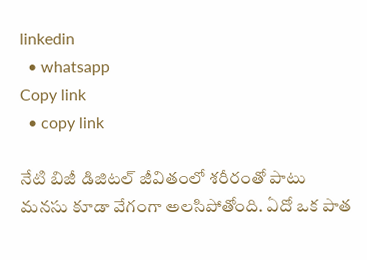linkedin
  • whatsapp
Copy link
  • copy link

నేటి బిజీ డిజిటల్ జీవితంలో శరీరంతో పాటు మనసు కూడా వేగంగా అలసిపోతోంది. ఏదో ఒక పాత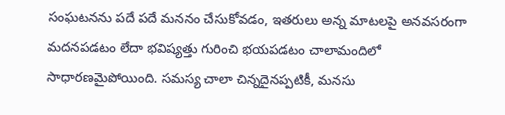సంఘటనను పదే పదే మననం చేసుకోవడం, ఇతరులు అన్న మాటలపై అనవసరంగా మదనపడటం లేదా భవిష్యత్తు గురించి భయపడటం చాలామందిలో సాధారణమైపోయింది. సమస్య చాలా చిన్నదైనప్పటికీ, మనసు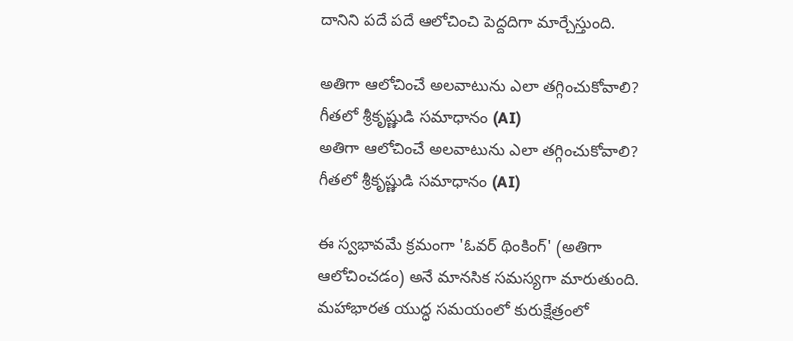దానిని పదే పదే ఆలోచించి పెద్దదిగా మార్చేస్తుంది.

అతిగా ఆలోచించే అలవాటును ఎలా తగ్గించుకోవాలి? గీతలో శ్రీకృష్ణుడి సమాధానం (AI)
అతిగా ఆలోచించే అలవాటును ఎలా తగ్గించుకోవాలి? గీతలో శ్రీకృష్ణుడి సమాధానం (AI)

ఈ స్వభావమే క్రమంగా 'ఓవర్‌ థింకింగ్‌' (అతిగా ఆలోచించడం) అనే మానసిక సమస్యగా మారుతుంది. మహాభారత యుద్ధ సమయంలో కురుక్షేత్రంలో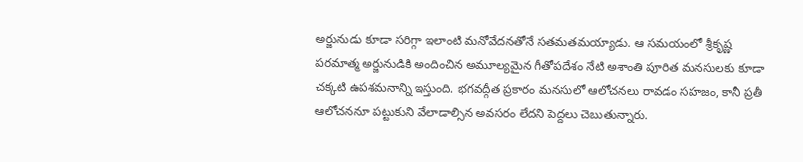అర్జునుడు కూడా సరిగ్గా ఇలాంటి మనోవేదనతోనే సతమతమయ్యాడు. ఆ సమయంలో శ్రీకృష్ణ పరమాత్మ అర్జునుడికి అందించిన అమూల్యమైన గీతోపదేశం నేటి అశాంతి పూరిత మనసులకు కూడా చక్కటి ఉపశమనాన్ని ఇస్తుంది. భగవద్గీత ప్రకారం మనసులో ఆలోచనలు రావడం సహజం, కానీ ప్రతీ ఆలోచననూ పట్టుకుని వేలాడాల్సిన అవసరం లేదని పెద్దలు చెబుతున్నారు.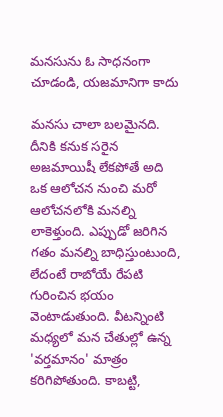మనసును ఓ సాధనంగా చూడండి, యజమానిగా కాదు

మనసు చాలా బలమైనది. దీనికి కనుక సరైన అజమాయిషీ లేకపోతే అది ఒక ఆలోచన నుంచి మరో ఆలోచనలోకి మనల్ని లాకెళ్తుంది. ఎప్పుడో జరిగిన గతం మనల్ని బాధిస్తుంటుంది, లేదంటే రాబోయే రేపటి గురించిన భయం వెంటాడుతుంది. వీటన్నింటి మధ్యలో మన చేతుల్లో ఉన్న 'వర్తమానం' మాత్రం కరిగిపోతుంది. కాబట్టి,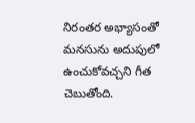నిరంతర అభ్యాసంతో మనసును అదుపులో ఉంచుకోవచ్చని గీత చెబుతోంది.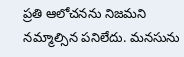ప్రతి ఆలోచనను నిజమని నమ్మాల్సిన పనిలేదు. మనసును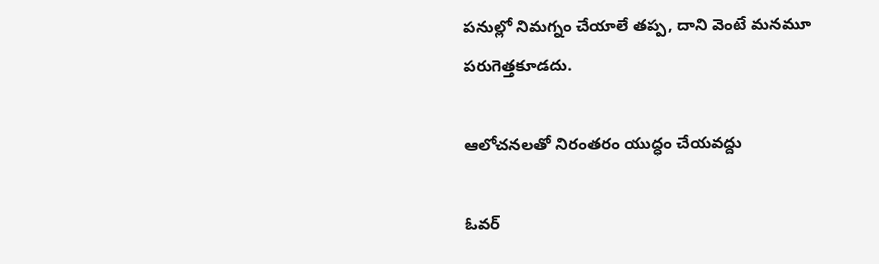పనుల్లో నిమగ్నం చేయాలే తప్ప, దాని వెంటే మనమూ పరుగెత్తకూడదు.

ఆలోచనలతో నిరంతరం యుద్ధం చేయవద్దు

ఓవర్‌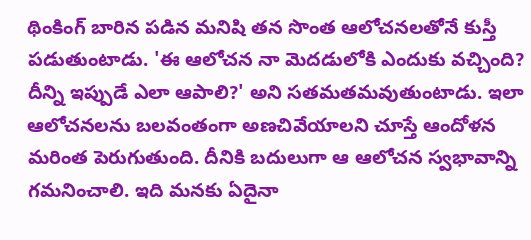థింకింగ్ బారిన పడిన మనిషి తన సొంత ఆలోచనలతోనే కుస్తీ పడుతుంటాడు. 'ఈ ఆలోచన నా మెదడులోకి ఎందుకు వచ్చింది? దీన్ని ఇప్పుడే ఎలా ఆపాలి?' అని సతమతమవుతుంటాడు. ఇలా ఆలోచనలను బలవంతంగా అణచివేయాలని చూస్తే ఆందోళన మరింత పెరుగుతుంది. దీనికి బదులుగా ఆ ఆలోచన స్వభావాన్ని గమనించాలి. ఇది మనకు ఏదైనా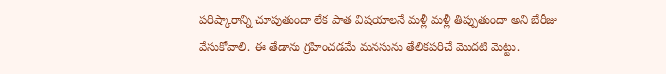పరిష్కారాన్ని చూపుతుందా లేక పాత విషయాలనే మళ్లీ మళ్లీ తిప్పుతుందా అని బేరీజు వేసుకోవాలి. ఈ తేడాను గ్రహించడమే మనసును తేలికపరిచే మొదటి మెట్టు.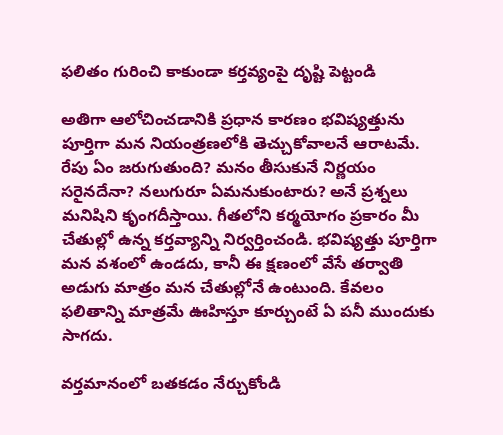ఫలితం గురించి కాకుండా కర్తవ్యంపై దృష్టి పెట్టండి

అతిగా ఆలోచించడానికి ప్రధాన కారణం భవిష్యత్తును పూర్తిగా మన నియంత్రణలోకి తెచ్చుకోవాలనే ఆరాటమే. రేపు ఏం జరుగుతుంది? మనం తీసుకునే నిర్ణయం సరైనదేనా? నలుగురూ ఏమనుకుంటారు? అనే ప్రశ్నలు మనిషిని కృంగదీస్తాయి. గీతలోని కర్మయోగం ప్రకారం మీ చేతుల్లో ఉన్న కర్తవ్యాన్ని నిర్వర్తించండి. భవిష్యత్తు పూర్తిగా మన వశంలో ఉండదు, కానీ ఈ క్షణంలో వేసే తర్వాతి అడుగు మాత్రం మన చేతుల్లోనే ఉంటుంది. కేవలం ఫలితాన్ని మాత్రమే ఊహిస్తూ కూర్చుంటే ఏ పనీ ముందుకు సాగదు.

వర్తమానంలో బతకడం నేర్చుకోండి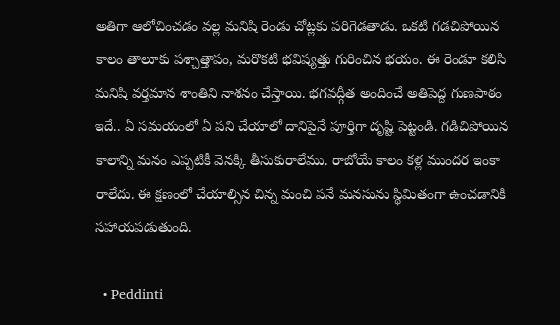అతిగా ఆలోచించడం వల్ల మనిషి రెండు చోట్లకు పరిగెడతాడు. ఒకటి గడచిపోయిన కాలం తాలూకు పశ్చాత్తాపం, మరొకటి భవిష్యత్తు గురించిన భయం. ఈ రెండూ కలిసి మనిషి వర్తమాన శాంతిని నాశనం చేస్తాయి. భగవద్గీత అందించే అతిపెద్ద గుణపాఠం ఇదే.. ఏ సమయంలో ఏ పని చేయాలో దానిపైనే పూర్తిగా దృష్టి పెట్టండి. గడిచిపోయిన కాలాన్ని మనం ఎప్పటికీ వెనక్కి తీసుకురాలేము. రాబోయే కాలం కళ్ల ముందర ఇంకా రాలేదు. ఈ క్షణంలో చేయాల్సిన చిన్న మంచి పనే మనసును స్థిమితంగా ఉంచడానికి సహాయపడుతుంది.

  • Peddinti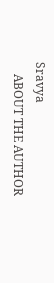Sravya
    ABOUT THE AUTHOR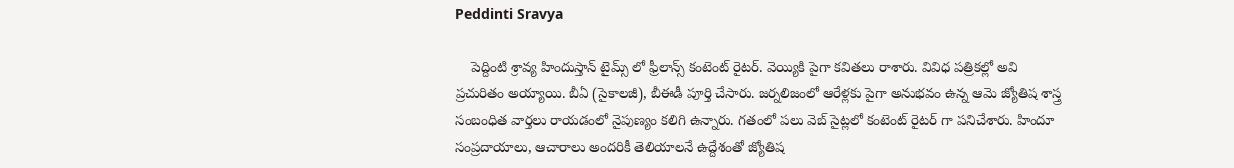Peddinti Sravya

    పెద్దింటి శ్రావ్య హిందుస్తాన్ టైమ్స్ లో ఫ్రీలాన్స్ కంటెంట్ రైటర్. వెయ్యికి పైగా కవితలు రాశారు. వివిధ పత్రికల్లో అవి ప్రచురితం అయ్యాయి. బీఏ (సైకాలజీ), బీఈడీ పూర్తి చేసారు. జర్నలిజంలో ఆరేళ్లకు పైగా అనుభవం ఉన్న ఆమె జ్యోతిష శాస్త్ర సంబంధిత వార్తలు రాయడంలో నైపుణ్యం కలిగి ఉన్నారు. గతంలో పలు వెబ్ సైట్లలో కంటెంట్ రైటర్ గా పనిచేశారు. హిందూ సంప్రదాయాలు, ఆచారాలు అందరికీ తెలియాలనే ఉద్దేశంతో జ్యోతిష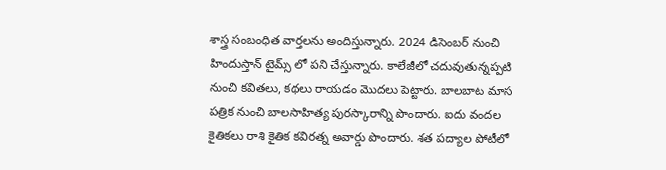శాస్త్ర సంబంధిత వార్తలను అందిస్తున్నారు. 2024 డిసెంబర్ నుంచి హిందుస్తాన్ టైమ్స్ లో పని చేస్తున్నారు. కాలేజీలో చదువుతున్నప్పటి నుంచి కవితలు, కథలు రాయడం మొదలు పెట్టారు. బాలబాట మాస పత్రిక నుంచి బాలసాహిత్య పురస్కారాన్ని పొందారు. ఐదు వందల కైతికలు రాశి కైతిక కవిరత్న అవార్డు పొందారు. శత పద్యాల పోటీలో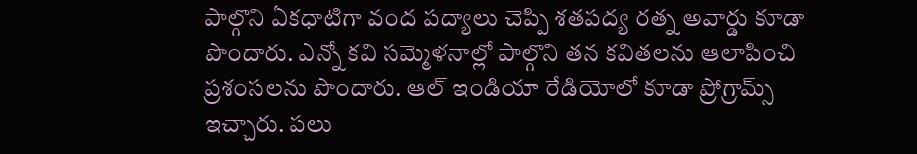పాల్గొని ఏకధాటిగా వంద పద్యాలు చెప్పి శతపద్య రత్న అవార్డు కూడా పొందారు. ఎన్నో కవి సమ్మెళనాల్లో పాల్గొని తన కవితలను ఆలాపించి ప్రశంసలను పొందారు. ఆల్ ఇండియా రేడియోలో కూడా ప్రోగ్రామ్స్ ఇచ్చారు. పలు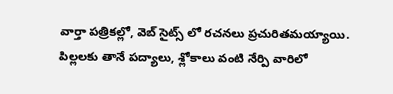వార్తా పత్రికల్లో, వెబ్ సైట్స్ లో రచనలు ప్రచురితమయ్యాయి. పిల్లలకు తానే పద్యాలు, శ్లోకాలు వంటి నేర్పి వారిలో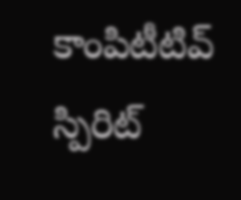కాంపిటీటివ్ స్పిరిట్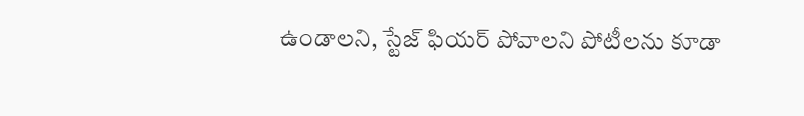ఉండాలని, స్టేజ్ ఫియర్ పోవాలని పోటీలను కూడా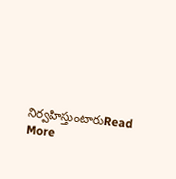నిర్వహిస్తుంటారుRead More